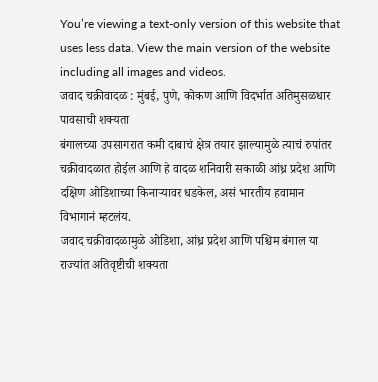You’re viewing a text-only version of this website that uses less data. View the main version of the website including all images and videos.
जवाद चक्रीवादळ : मुंबई, पुणे, कोकण आणि विदर्भात अतिमुसळधार पावसाची शक्यता
बंगालच्या उपसागरात कमी दाबाचं क्षेत्र तयार झाल्यामुळे त्याचं रुपांतर चक्रीवादळात होईल आणि हे वादळ शनिवारी सकाळी आंध्र प्रदेश आणि दक्षिण ओडिशाच्या किनाऱ्यावर धडकेल, असं भारतीय हवामान विभागानं म्हटलंय.
जवाद चक्रीवादळामुळे ओडिशा, आंध्र प्रदेश आणि पश्चिम बंगाल या राज्यांत अतिवृष्टीची शक्यता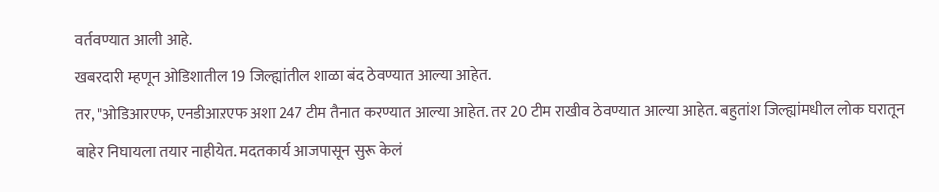वर्तवण्यात आली आहे.
खबरदारी म्हणून ओडिशातील 19 जिल्ह्यांतील शाळा बंद ठेवण्यात आल्या आहेत.
तर, "ओडिआरएफ, एनडीआऱएफ अशा 247 टीम तैनात करण्यात आल्या आहेत. तर 20 टीम राखीव ठेवण्यात आल्या आहेत. बहुतांश जिल्ह्यांमधील लोक घरातून बाहेर निघायला तयार नाहीयेत. मदतकार्य आजपासून सुरू केलं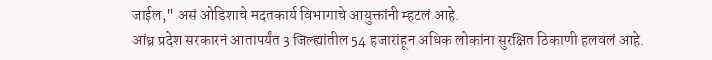जाईल," असं ओडिशाचे मदतकार्य विभागाचे आयुक्तांनी म्हटलं आहे.
आंध्र प्रदेश सरकारनं आतापर्यंत 3 जिल्ह्यांतील 54 हजारांहून अधिक लोकांना सुरक्षित ठिकाणी हलवलं आहे.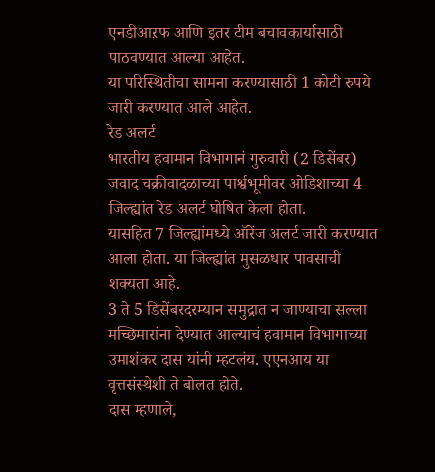एनडीआऱफ आणि इतर टीम बचावकार्यासाठी पाठवण्यात आल्या आहेत.
या परिस्थितीचा सामना करण्यासाठी 1 कोटी रुपये जारी करण्यात आले आहेत.
रेड अलर्ट
भारतीय हवामान विभागानं गुरुवारी (2 डिसेंबर) जवाद चक्रीवादळाच्या पार्श्वभूमीवर ओडिशाच्या 4 जिल्ह्यांत रेड अलर्ट घोषित केला होता.
यासहित 7 जिल्ह्यांमध्ये ऑरेंज अलर्ट जारी करण्यात आला होता. या जिल्ह्यांत मुसळधार पावसाची शक्यता आहे.
3 ते 5 डिसेंबरदरम्यान समुद्रात न जाण्याचा सल्ला मच्छिमारांना देण्यात आल्याचं हवामान विभागाच्या उमाशंकर दास यांनी म्हटलंय. एएनआय या वृत्तसंस्थेशी ते बोलत होते.
दास म्हणाले,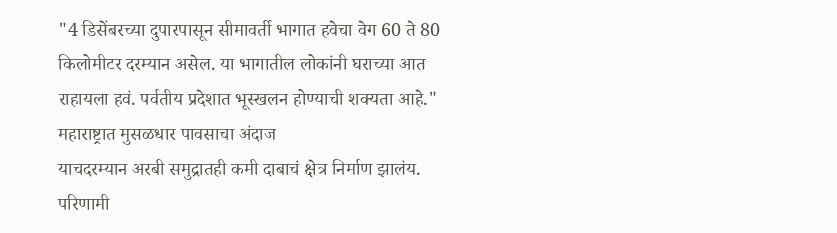"4 डिसेंबरच्या दुपारपासून सीमावर्ती भागात हवेचा वेग 60 ते 80 किलोमीटर दरम्यान असेल. या भागातील लोकांनी घराच्या आत राहायला हवं. पर्वतीय प्रदेशात भूस्खलन होण्याची शक्यता आहे."
महाराष्ट्रात मुसळधार पावसाचा अंदाज
याचदरम्यान अरबी समुद्रातही कमी दाबाचं क्षेत्र निर्माण झालंय.
परिणामी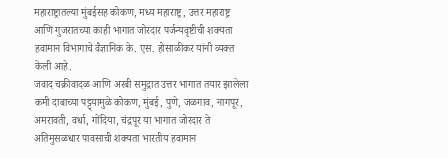महाराष्ट्रातल्या मुंबईसह कोकण, मध्य महाराष्ट्र, उत्तर महाराष्ट्र आणि गुजरातच्या काही भागात जोरदार पर्जन्यवृष्टीची शक्यता हवामान विभागाचे वैज्ञानिक के. एस. होसाळीकर यांनी व्यक्त केली आहे.
जवाद चक्रीवादळ आणि अरबी समुद्रात उत्तर भागात तयार झालेला कमी दाबाच्या पट्ट्यामुळे कोकण, मुंबई, पुणे, जळगाव, नागपूर, अमरावती, वर्धा, गोंदिया, चंद्रपूर या भागात जोरदार ते अतिमुसळधार पावसाची शक्यता भारतीय हवामान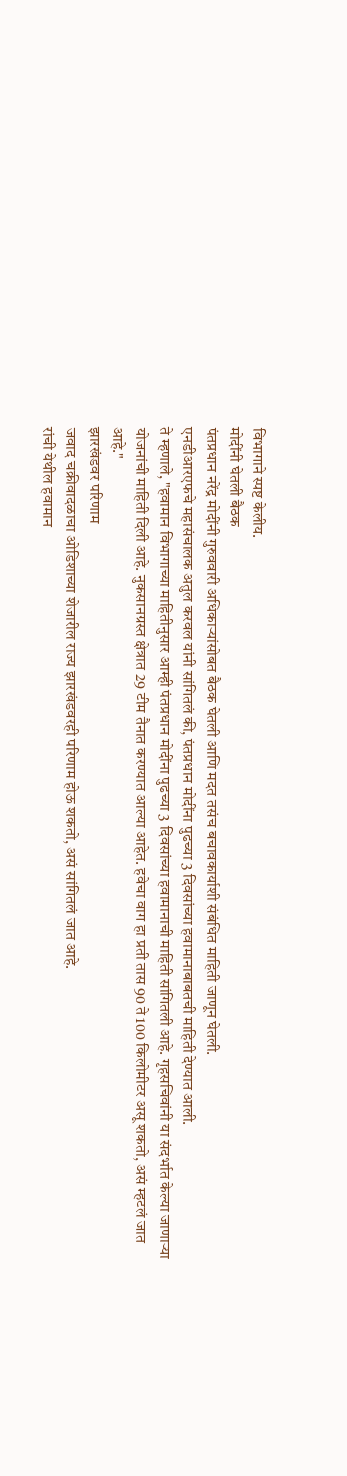विभागाने स्पष्ट केलीय.
मोदींनी घेतली बैठक
पंतप्रधान नरेंद्र मोदींनी गुरुववारी अधिकाऱ्यांसोबत बैठक घेतली आणि मदत तसंच बचावकार्याशी संबंधित माहिती जाणून घेतली.
एनडीआरएफचे महासंचालक अतुल करवल यांनी सांगितलं की, पंतप्रधान मोदींना पुढच्या 3 दिवसांच्या हवामानाबाबतची माहिती देण्यात आली.
ते म्हणाले, "हवामान विभागाच्या माहितीनुसार आम्ही पंतप्रधान मोदींना पुढच्या 3 दिवसांच्या हवामानाची माहिती सांगितली आहे. गृहसचिवांनी या संदर्भात केल्या जाणाऱ्या योजनांची माहिती दिली आहे. नुकसानग्रस्त क्षेत्रात 29 टीम तैनात करण्यात आल्या आहेत. हवेचा वाग हा प्रती तास 90 ते 100 किलोमीटर असू शकतो, असं म्हटलं जात आहे."
झारखंडवर परिणाम
जवाद चक्रीवादळाचा ओडिशाच्या शेजारील राज्य झारखंडवरही परिणाम होऊ शकतो, असं सांगितलं जात आहे.
रांची येथील हवामान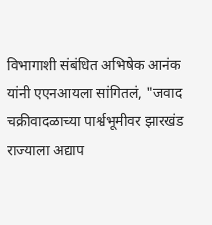विभागाशी संबंधित अभिषेक आनंक यांनी एएनआयला सांगितलं, "जवाद चक्रीवादळाच्या पार्श्वभूमीवर झारखंड राज्याला अद्याप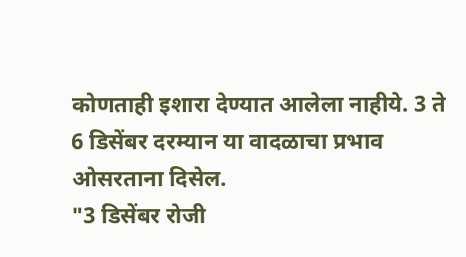कोणताही इशारा देण्यात आलेला नाहीये. 3 ते 6 डिसेंबर दरम्यान या वादळाचा प्रभाव ओसरताना दिसेल.
"3 डिसेंबर रोजी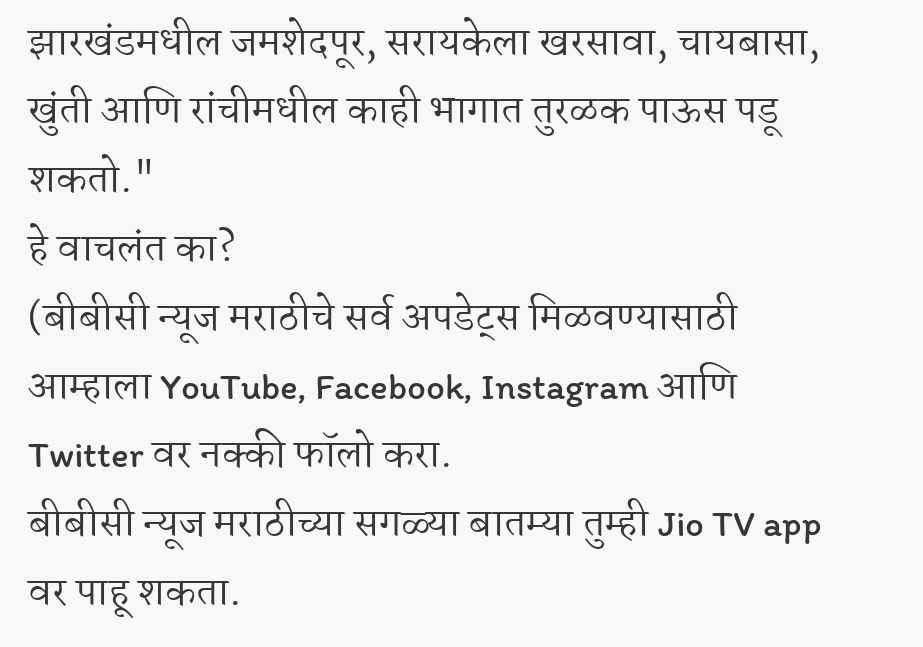झारखंडमधील जमशेदपूर, सरायकेला खरसावा, चायबासा, खुंती आणि रांचीमधील काही भागात तुरळक पाऊस पडू शकतो."
हे वाचलंत का?
(बीबीसी न्यूज मराठीचे सर्व अपडेट्स मिळवण्यासाठी आम्हाला YouTube, Facebook, Instagram आणि Twitter वर नक्की फॉलो करा.
बीबीसी न्यूज मराठीच्या सगळ्या बातम्या तुम्ही Jio TV app वर पाहू शकता.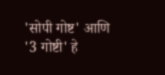'सोपी गोष्ट' आणि '3 गोष्टी' हे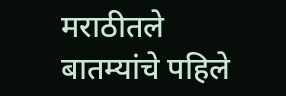मराठीतले बातम्यांचे पहिले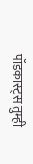पॉडकास्ट्स तुम्ही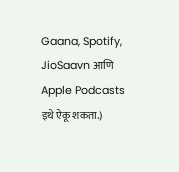Gaana, Spotify, JioSaavn आणि Apple Podcasts इथे ऐकू शकता.)